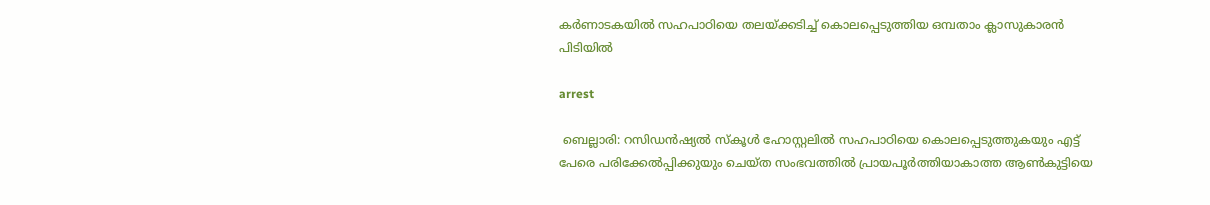കർണാടകയിൽ സഹപാഠിയെ തലയ്ക്കടിച്ച് കൊലപ്പെടുത്തിയ ഒമ്പതാം ക്ലാസുകാരൻ പിടിയിൽ

arrest

 ബെല്ലാരി: റസിഡൻഷ്യൽ സ്കൂ‌ൾ ഹോസ്റ്റലിൽ സഹപാഠിയെ കൊലപ്പെടുത്തുകയും എട്ട് പേരെ പരിക്കേൽപ്പിക്കുയും ചെയ്‌ത സംഭവത്തിൽ പ്രായപൂർത്തിയാകാത്ത ആൺകുട്ടിയെ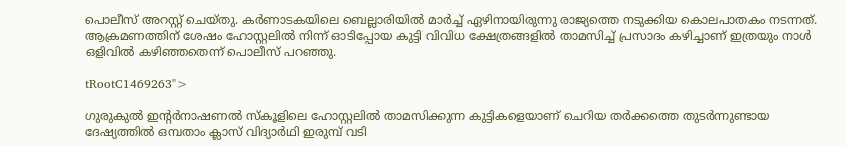പൊലീസ് അറസ്റ്റ് ചെയ്തു. കർണാടകയിലെ ബെല്ലാരിയിൽ മാർച്ച് ഏഴിനായിരുന്നു രാജ്യത്തെ നടുക്കിയ കൊലപാതകം നടന്നത്. ആക്രമണത്തിന് ശേഷം ഹോസ്റ്റലിൽ നിന്ന് ഓടിപ്പോയ കുട്ടി വിവിധ ക്ഷേത്രങ്ങളിൽ താമസിച്ച് പ്രസാദം കഴിച്ചാണ് ഇത്രയും നാൾ ഒളിവിൽ കഴിഞ്ഞതെന്ന് പൊലീസ് പറഞ്ഞു.

tRootC1469263">

ഗുരുകുൽ ഇന്റർനാഷണൽ സ്‌കൂളിലെ ഹോസ്റ്റലിൽ താമസിക്കുന്ന കുട്ടികളെയാണ് ചെറിയ തർക്കത്തെ തുടർന്നുണ്ടായ ദേഷ്യത്തിൽ ഒമ്പതാം ക്ലാസ് വിദ്യാർഥി ഇരുമ്പ് വടി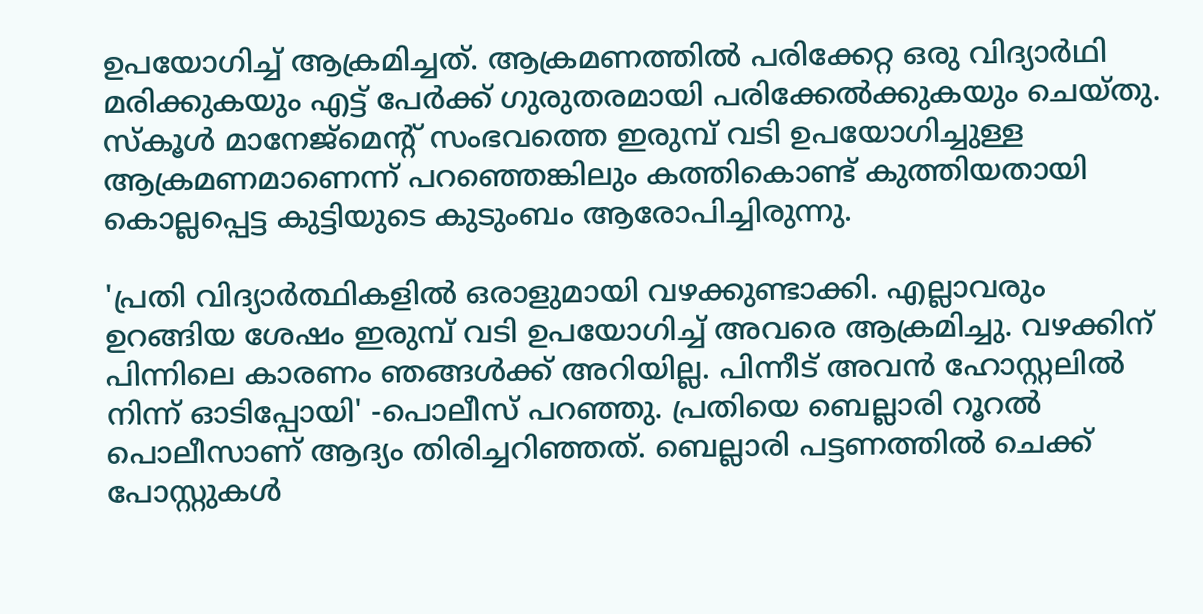ഉപയോഗിച്ച് ആക്രമിച്ചത്. ആക്രമണത്തിൽ പരിക്കേറ്റ ഒരു വിദ്യാർഥി മരിക്കുകയും എട്ട് പേർക്ക് ഗുരുതരമായി പരിക്കേൽക്കുകയും ചെയ്തു. സ്കൂൾ മാനേജ്മെന്റ് സംഭവത്തെ ഇരുമ്പ് വടി ഉപയോഗിച്ചുള്ള ആക്രമണമാണെന്ന് പറഞ്ഞെങ്കിലും കത്തികൊണ്ട് കുത്തിയതായി കൊല്ലപ്പെട്ട കുട്ടിയുടെ കുടുംബം ആരോപിച്ചിരുന്നു.

'പ്രതി വിദ്യാർത്ഥികളിൽ ഒരാളുമായി വഴക്കുണ്ടാക്കി. എല്ലാവരും ഉറങ്ങിയ ശേഷം ഇരുമ്പ് വടി ഉപയോഗിച്ച് അവരെ ആക്രമിച്ചു. വഴക്കിന് പിന്നിലെ കാരണം ഞങ്ങൾക്ക് അറിയില്ല. പിന്നീട് അവൻ ഹോസ്റ്റലിൽ നിന്ന് ഓടിപ്പോയി' -പൊലീസ് പറഞ്ഞു. പ്രതിയെ ബെല്ലാരി റൂറൽ പൊലീസാണ് ആദ്യം തിരിച്ചറിഞ്ഞത്. ബെല്ലാരി പട്ടണത്തിൽ ചെക്ക് പോസ്റ്റുകൾ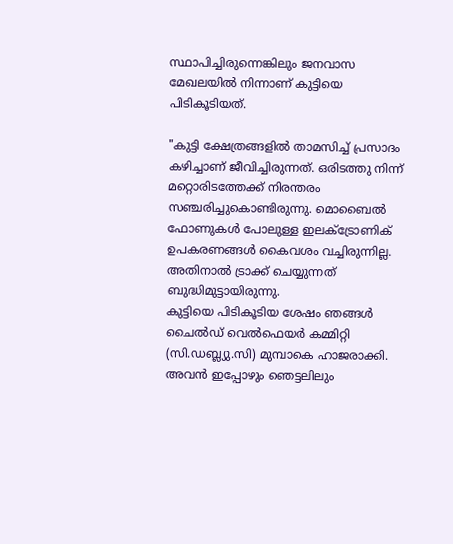സ്ഥാപിച്ചിരുന്നെങ്കിലും ജനവാസ മേഖലയിൽ നിന്നാണ് കുട്ടിയെ പിടികൂടിയത്.

"കുട്ടി ക്ഷേത്രങ്ങളിൽ താമസിച്ച് പ്രസാദം കഴിച്ചാണ് ജീവിച്ചിരുന്നത്. ഒരിടത്തു നിന്ന് മറ്റൊരിടത്തേക്ക് നിരന്തരം സഞ്ചരിച്ചുകൊണ്ടിരുന്നു. മൊബൈൽ ഫോണുകൾ പോലുള്ള ഇലക്ട്രോണിക് ഉപകരണങ്ങൾ കൈവശം വച്ചിരുന്നില്ല. അതിനാൽ ട്രാക്ക് ചെയ്യുന്നത് ബുദ്ധിമുട്ടായിരുന്നു.
കുട്ടിയെ പിടികൂടിയ ശേഷം ഞങ്ങൾ ചൈൽഡ് വെൽഫെയർ കമ്മിറ്റി (സി.ഡബ്ല്യു.സി) മുമ്പാകെ ഹാജരാക്കി. അവൻ ഇപ്പോഴും ഞെട്ടലിലും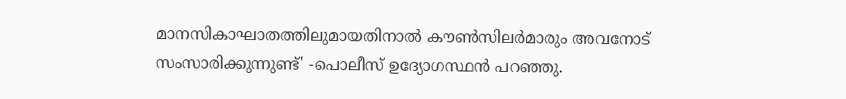മാനസികാഘാതത്തിലുമായതിനാൽ കൗൺസിലർമാരും അവനോട് സംസാരിക്കുന്നുണ്ട്' -പൊലീസ് ഉദ്യോഗസ്ഥൻ പറഞ്ഞു.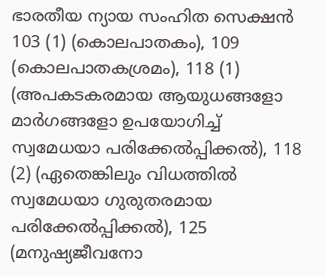ഭാരതീയ ന്യായ സംഹിത സെക്ഷൻ 103 (1) (കൊലപാതകം), 109 (കൊലപാതകശ്രമം), 118 (1) (അപകടകരമായ ആയുധങ്ങളോ മാർഗങ്ങളോ ഉപയോഗിച്ച് സ്വമേധയാ പരിക്കേൽപ്പിക്കൽ), 118 (2) (ഏതെങ്കിലും വിധത്തിൽ സ്വമേധയാ ഗുരുതരമായ പരിക്കേൽപ്പിക്കൽ), 125 (മനുഷ്യജീവനോ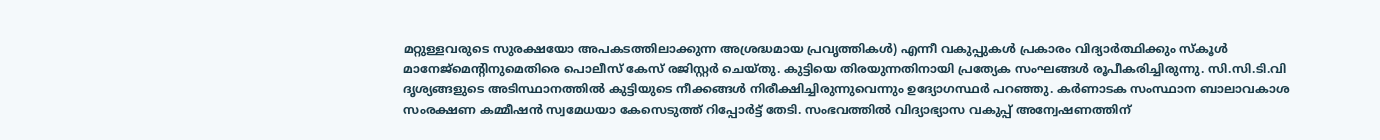മറ്റുള്ളവരുടെ സുരക്ഷയോ അപകടത്തിലാക്കുന്ന അശ്രദ്ധമായ പ്രവൃത്തികൾ) എന്നീ വകുപ്പുകൾ പ്രകാരം വിദ്യാർത്ഥിക്കും സ്‌കൂൾ മാനേജ്മെന്റിനുമെതിരെ പൊലീസ് കേസ് രജിസ്റ്റർ ചെയ്തു. കുട്ടിയെ തിരയുന്നതിനായി പ്രത്യേക സംഘങ്ങൾ രൂപീകരിച്ചിരുന്നു. സി.സി.ടി.വി ദൃശ്യങ്ങളുടെ അടിസ്ഥാനത്തിൽ കുട്ടിയുടെ നീക്കങ്ങൾ നിരീക്ഷിച്ചിരുന്നുവെന്നും ഉദ്യോഗസ്ഥർ പറഞ്ഞു. കർണാടക സംസ്ഥാന ബാലാവകാശ സംരക്ഷണ കമ്മീഷൻ സ്വമേധയാ കേസെടുത്ത് റിപ്പോർട്ട് തേടി. സംഭവത്തിൽ വിദ്യാഭ്യാസ വകുപ്പ് അന്വേഷണത്തിന്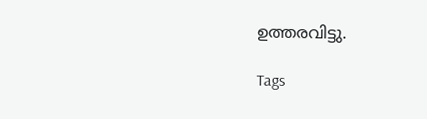ഉത്തരവിട്ടു.

Tags